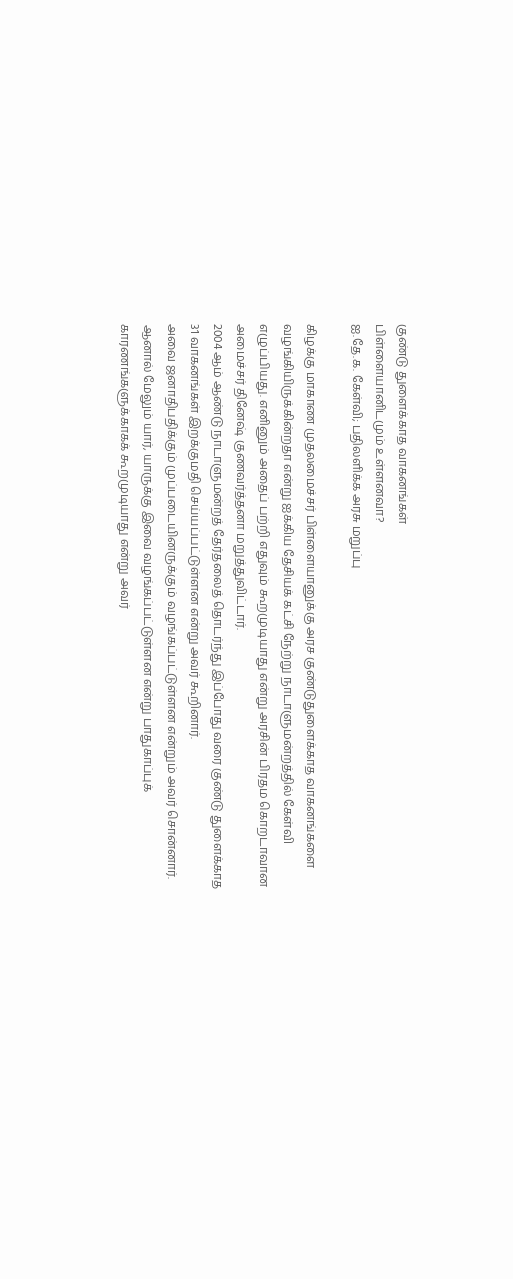குண்டு துளைக்காத வாகனங்கள்
பிள்ளையானிடமும் உள்ளனவா?
ஐ.தே.க. கேள்வி; பதிலளிக்க அரசு மறுப்பு

கிழக்கு மாகாண முதலமைச்சர் பிள்ளையானுக்கு அரச குண்டுதுளைக்காத வாகனங்களை வழங்கியிருக்கின்றதா என்று ஐக்கிய தேசியக் கட்சி நேற்று நாடாளுமன்றத்தில் கேள்வி எழுப்பியது. எனினும் அதைப் பற்றி எதுவும் கூறமுடியாது என்று அரசின் பிரதம கொறடாவான அமைச்சர் தினேஷ் குணவர்த்தனா மறுத்துவிட்டார்.
2004 ஆம் ஆண்டு நாடாளுமன்றத் தேர்தலைத் தொடர்ந்து இப்போது வரை குண்டு துளைக்காத 31 வாகனங்கள் இறக்குமதி செய்யப்பட்டுள்ளன என்று அவர் கூறினார்.
அவை ஜனாதிபதிக்கும் முப்படையினருக்கும் வழங்கப்பட்டுள்ளன என்றும் அவர் சொன்னார். ஆனால் மேலும் யார், யாருக்கு இவை வழங்கப்பட்டுள்ளன என்று பாதுகாப்புக் காரணங்களுக்காகக் கூறமுடியாது என்று அவர்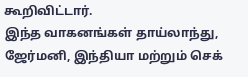கூறிவிட்டார்.
இந்த வாகனங்கள் தாய்லாந்து, ஜேர்மனி, இந்தியா மற்றும் செக்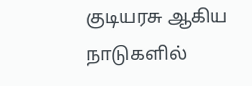குடியரசு ஆகிய நாடுகளில்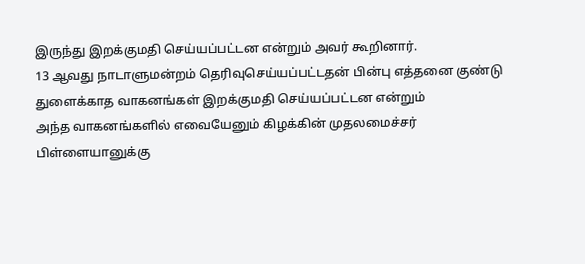இருந்து இறக்குமதி செய்யப்பட்டன என்றும் அவர் கூறினார்.
13 ஆவது நாடாளுமன்றம் தெரிவுசெய்யப்பட்டதன் பின்பு எத்தனை குண்டு துளைக்காத வாகனங்கள் இறக்குமதி செய்யப்பட்டன என்றும்
அந்த வாகனங்களில் எவையேனும் கிழக்கின் முதலமைச்சர் பிள்ளையானுக்கு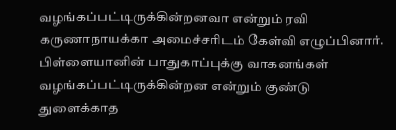வழங்கப்பட்டிருக்கின்றனவா என்றும் ரவி கருணாநாயக்கா அமைச்சரிடம் கேள்வி எழுப்பினார்.
பிள்ளையானின் பாதுகாப்புக்கு வாகனங்கள் வழங்கப்பட்டிருக்கின்றன என்றும் குண்டு துளைக்காத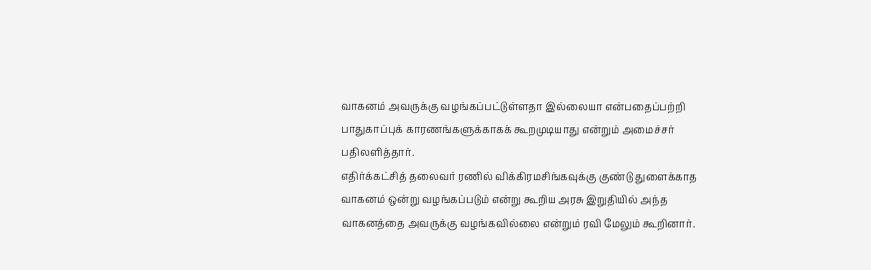வாகனம் அவருக்கு வழங்கப்பட்டுள்ளதா இல்லையா என்பதைப்பற்றி பாதுகாப்புக் காரணங்களுக்காகக் கூறமுடியாது என்றும் அமைச்சர் பதிலளித்தார்.
எதிர்க்கட்சித் தலைவர் ரணில் விக்கிரமசிங்கவுக்கு குண்டு துளைக்காத வாகனம் ஒன்று வழங்கப்படும் என்று கூறிய அரசு இறுதியில் அந்த வாகனத்தை அவருக்கு வழங்கவில்லை என்றும் ரவி மேலும் கூறினார்.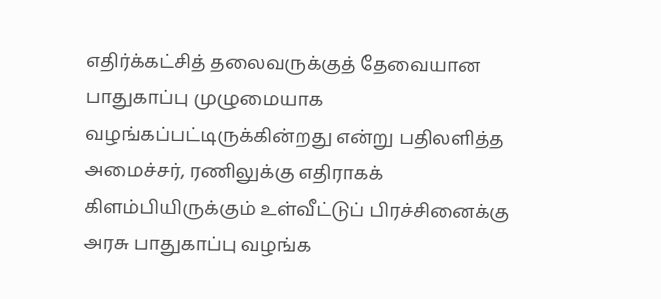எதிர்க்கட்சித் தலைவருக்குத் தேவையான பாதுகாப்பு முழுமையாக வழங்கப்பட்டிருக்கின்றது என்று பதிலளித்த அமைச்சர், ரணிலுக்கு எதிராகக் கிளம்பியிருக்கும் உள்வீட்டுப் பிரச்சினைக்கு அரசு பாதுகாப்பு வழங்க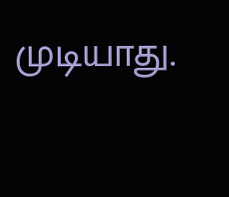முடியாது.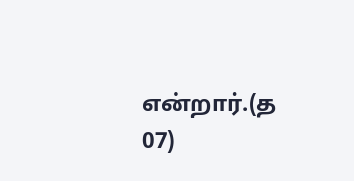என்றார்.(த 07)